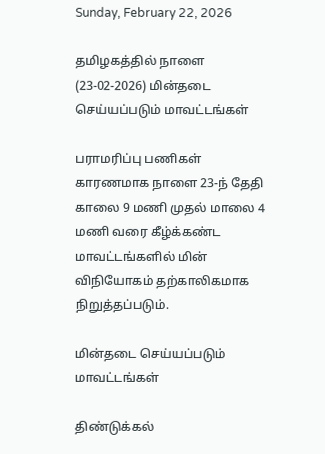Sunday, February 22, 2026

தமிழகத்தில் நாளை (23-02-2026) மின்தடை செய்யப்படும் மாவட்டங்கள்

பராமரிப்பு பணிகள் காரணமாக நாளை 23-ந் தேதி காலை 9 மணி முதல் மாலை 4 மணி வரை கீழ்க்கண்ட மாவட்டங்களில் மின் விநியோகம் தற்காலிகமாக நிறுத்தப்படும்.

மின்தடை செய்யப்படும் மாவட்டங்கள்

திண்டுக்கல்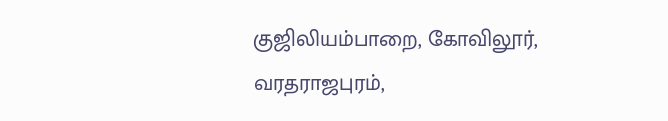குஜிலியம்பாறை, கோவிலூர், வரதராஜபுரம்,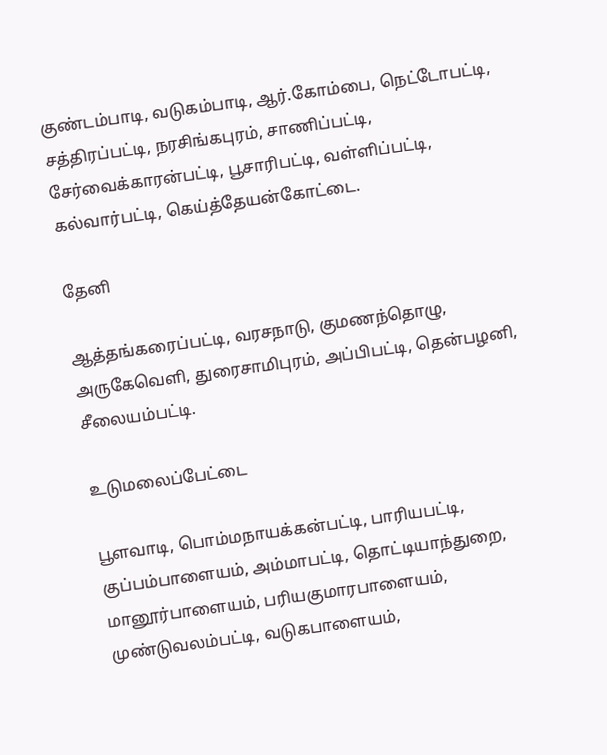குண்டம்பாடி, வடுகம்பாடி, ஆர்.கோம்பை, நெட்டோபட்டி, சத்திரப்பட்டி, நரசிங்கபுரம், சாணிப்பட்டி, சேர்வைக்காரன்பட்டி, பூசாரிபட்டி, வள்ளிப்பட்டி, கல்வார்பட்டி, கெய்த்தேயன்கோட்டை.

தேனி

ஆத்தங்கரைப்பட்டி, வரசநாடு, குமணந்தொழு, அருகேவெளி, துரைசாமிபுரம், அப்பிபட்டி, தென்பழனி, சீலையம்பட்டி.

உடுமலைப்பேட்டை

பூளவாடி, பொம்மநாயக்கன்பட்டி, பாரியபட்டி, குப்பம்பாளையம், அம்மாபட்டி, தொட்டியாந்துறை, மானூர்பாளையம், பரியகுமாரபாளையம், முண்டுவலம்பட்டி, வடுகபாளையம்,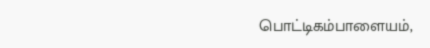பொட்டிகம்பாளையம்,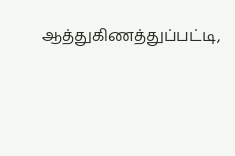ஆத்துகிணத்துப்பட்டி,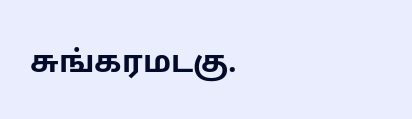சுங்கரமடகு.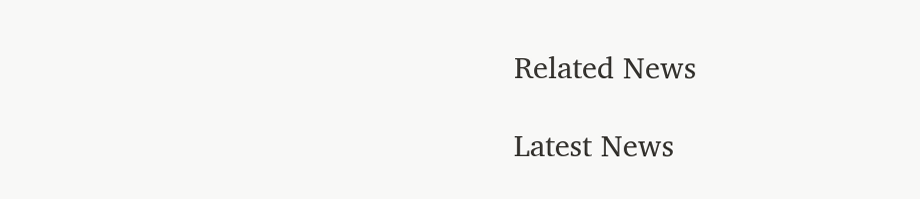Related News

Latest News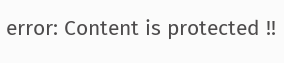error: Content is protected !!